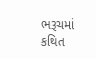ભરૂચમાં કથિત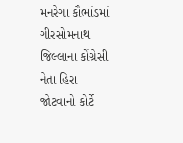મનરેગા કૌભાંડમાં ગીરસોમનાથ જિલ્લાના કોંગ્રેસી નેતા હિરા જોટવાનો કોર્ટે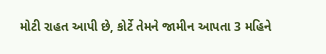મોટી રાહત આપી છે, કોર્ટે તેમને જામીન આપતા 3 મહિને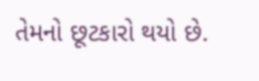તેમનો છૂટકારો થયો છે.